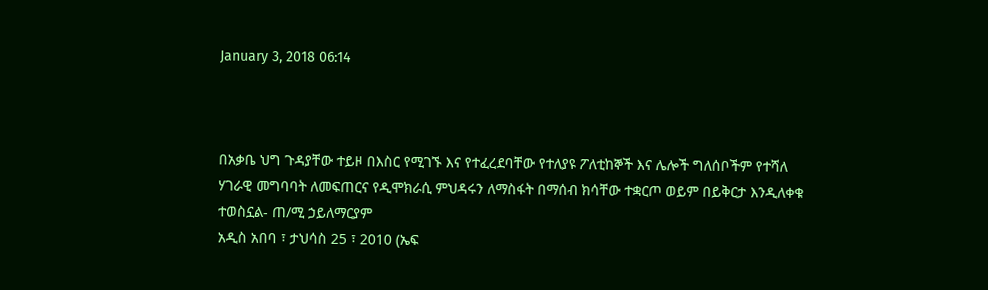January 3, 2018 06:14



በአቃቤ ህግ ጉዳያቸው ተይዞ በእስር የሚገኙ እና የተፈረደባቸው የተለያዩ ፖለቲከኞች እና ሌሎች ግለሰቦችም የተሻለ ሃገራዊ መግባባት ለመፍጠርና የዲሞክራሲ ምህዳሩን ለማስፋት በማሰብ ክሳቸው ተቋርጦ ወይም በይቅርታ እንዲለቀቁ ተወስኗል- ጠ/ሚ ኃይለማርያም
አዲስ አበባ ፣ ታህሳስ 25 ፣ 2010 (ኤፍ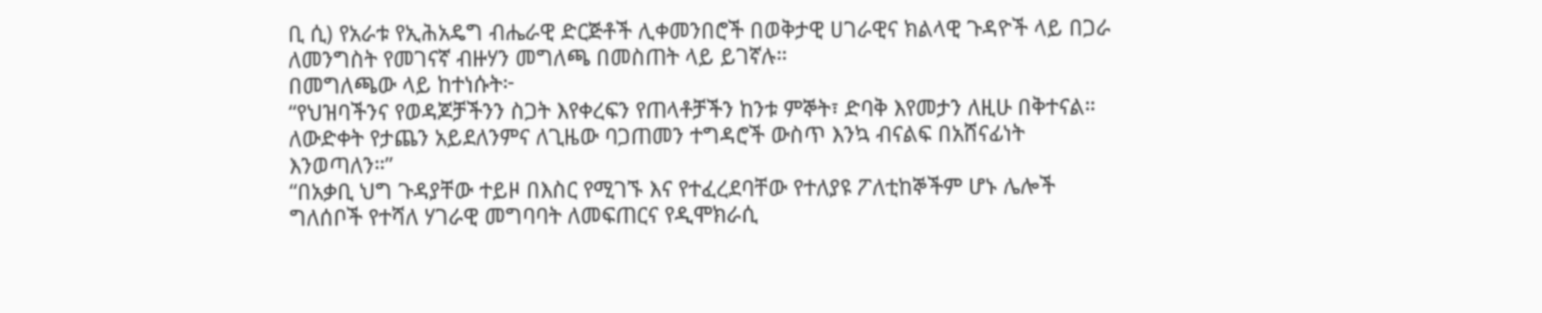ቢ ሲ) የአራቱ የኢሕአዴግ ብሔራዊ ድርጅቶች ሊቀመንበሮች በወቅታዊ ሀገራዊና ክልላዊ ጉዳዮች ላይ በጋራ ለመንግስት የመገናኛ ብዙሃን መግለጫ በመስጠት ላይ ይገኛሉ።
በመግለጫው ላይ ከተነሱት፦
“የህዝባችንና የወዳጆቻችንን ስጋት እየቀረፍን የጠላቶቻችን ከንቱ ምኞት፣ ድባቅ እየመታን ለዚሁ በቅተናል። ለውድቀት የታጨን አይደለንምና ለጊዜው ባጋጠመን ተግዳሮች ውስጥ እንኳ ብናልፍ በአሸናፊነት እንወጣለን።”
“በአቃቢ ህግ ጉዳያቸው ተይዞ በእስር የሚገኙ እና የተፈረደባቸው የተለያዩ ፖለቲከኞችም ሆኑ ሌሎች ግለሰቦች የተሻለ ሃገራዊ መግባባት ለመፍጠርና የዲሞክራሲ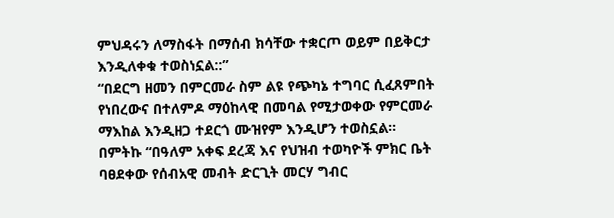ምህዳሩን ለማስፋት በማሰብ ክሳቸው ተቋርጦ ወይም በይቅርታ እንዲለቀቁ ተወስነኗል::”
“በደርግ ዘመን በምርመራ ስም ልዩ የጭካኔ ተግባር ሲፈጸምበት የነበረውና በተለምዶ ማዕከላዊ በመባል የሚታወቀው የምርመራ ማእከል እንዲዘጋ ተደርጎ ሙዝየም እንዲሆን ተወስኗል።
በምትኩ “በዓለም አቀፍ ደረጃ እና የህዝብ ተወካዮች ምክር ቤት ባፀደቀው የሰብአዊ መብት ድርጊት መርሃ ግብር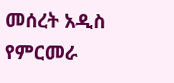መሰረት አዲስ የምርመራ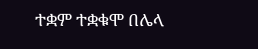ተቋም ተቋቁሞ በሌላ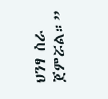ህንፃ ስራ ጀምሯል።”